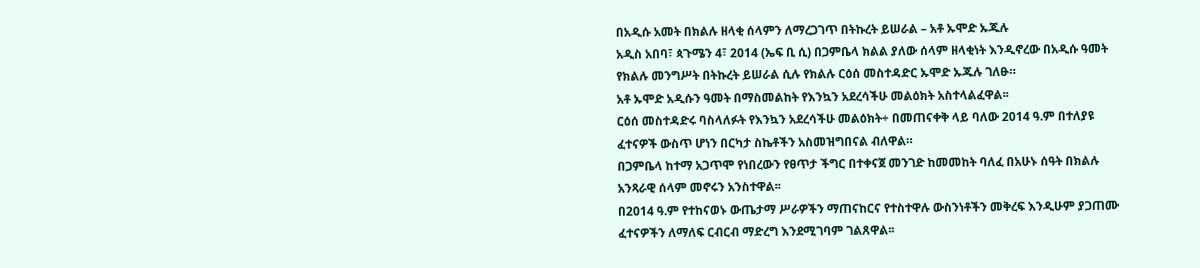በአዲሱ አመት በክልሉ ዘላቂ ሰላምን ለማረጋገጥ በትኩረት ይሠራል – አቶ ኡሞድ ኡጁሉ
አዲስ አበባ፣ ጳጉሜን 4፣ 2014 (ኤፍ ቢ ሲ) በጋምቤላ ክልል ያለው ሰላም ዘላቂነት እንዲኖረው በአዲሱ ዓመት የክልሉ መንግሥት በትኩረት ይሠራል ሲሉ የክልሉ ርዕሰ መስተዳድር ኡሞድ ኡጁሉ ገለፁ።
አቶ ኡሞድ አዲሱን ዓመት በማስመልከት የእንኳን አደረሳችሁ መልዕክት አስተላልፈዋል፡፡
ርዕሰ መስተዳድሩ ባስላለፉት የእንኳን አደረሳችሁ መልዕክት÷ በመጠናቀቅ ላይ ባለው 2014 ዓ.ም በተለያዩ ፈተናዎች ውስጥ ሆነን በርካታ ስኬቶችን አስመዝግበናል ብለዋል።
በጋምቤላ ከተማ አጋጥሞ የነበረውን የፀጥታ ችግር በተቀናጀ መንገድ ከመመከት ባለፈ በአሁኑ ሰዓት በክልሉ አንጻራዊ ሰላም መኖሩን አንስተዋል፡፡
በ2014 ዓ.ም የተከናወኑ ውጤታማ ሥራዎችን ማጠናከርና የተስተዋሉ ውስንነቶችን መቅረፍ እንዲሁም ያጋጠሙ ፈተናዎችን ለማለፍ ርብርብ ማድረግ እንደሚገባም ገልጸዋል፡፡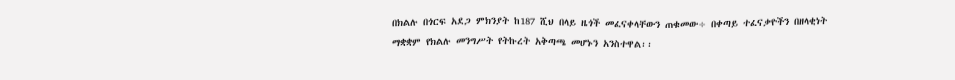በክልሉ በጎርፍ አደጋ ምክንያት ከ187 ሺህ በላይ ዜጎች መፈናቀላቸውን ጠቁመው÷ በቀጣይ ተፈናቃዮችን በዘላቂነት ማቋቋም የክልሉ መንግሥት የትኩረት አቅጣጫ መሆኑን አንስተዋል፡፡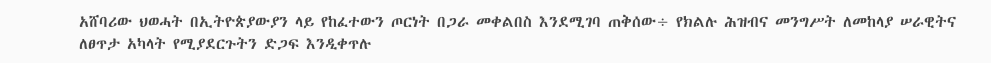አሸባሪው ህወሓት በኢትዮጵያውያን ላይ የከፈተውን ጦርነት በጋራ መቀልበስ እንደሚገባ ጠቅሰው÷ የክልሉ ሕዝብና መንግሥት ለመከላያ ሠራዊትና ለፀጥታ አካላት የሚያደርጉትን ድጋፍ እንዲቀጥሉ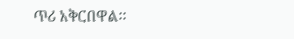ጥሪ አቅርበዋል፡፡